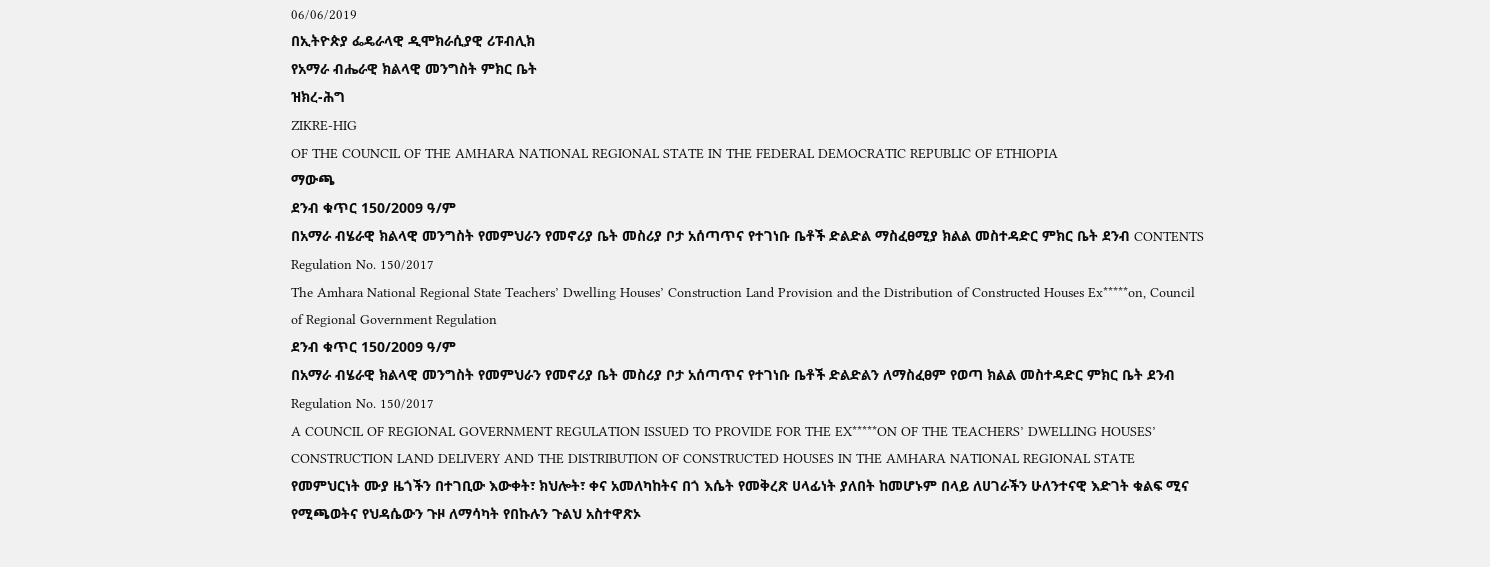06/06/2019
በኢትዮጵያ ፌዴራላዊ ዲሞክራሲያዊ ሪፑብሊክ
የአማራ ብሔራዊ ክልላዊ መንግስት ምክር ቤት
ዝክረ-ሕግ
ZIKRE-HIG
OF THE COUNCIL OF THE AMHARA NATIONAL REGIONAL STATE IN THE FEDERAL DEMOCRATIC REPUBLIC OF ETHIOPIA
ማውጫ
ደንብ ቁጥር 150/2009 ዓ/ም
በአማራ ብሄራዊ ክልላዊ መንግስት የመምህራን የመኖሪያ ቤት መስሪያ ቦታ አሰጣጥና የተገነቡ ቤቶች ድልድል ማስፈፀሚያ ክልል መስተዳድር ምክር ቤት ደንብ CONTENTS
Regulation No. 150/2017
The Amhara National Regional State Teachers’ Dwelling Houses’ Construction Land Provision and the Distribution of Constructed Houses Ex*****on, Council of Regional Government Regulation
ደንብ ቁጥር 150/2009 ዓ/ም
በአማራ ብሄራዊ ክልላዊ መንግስት የመምህራን የመኖሪያ ቤት መስሪያ ቦታ አሰጣጥና የተገነቡ ቤቶች ድልድልን ለማስፈፀም የወጣ ክልል መስተዳድር ምክር ቤት ደንብ Regulation No. 150/2017
A COUNCIL OF REGIONAL GOVERNMENT REGULATION ISSUED TO PROVIDE FOR THE EX*****ON OF THE TEACHERS’ DWELLING HOUSES’ CONSTRUCTION LAND DELIVERY AND THE DISTRIBUTION OF CONSTRUCTED HOUSES IN THE AMHARA NATIONAL REGIONAL STATE
የመምህርነት ሙያ ዜጎችን በተገቢው እውቀት፣ ክህሎት፣ ቀና አመለካከትና በጎ እሴት የመቅረጽ ሀላፊነት ያለበት ከመሆኑም በላይ ለሀገራችን ሁለንተናዊ እድገት ቁልፍ ሚና የሚጫወትና የህዳሴውን ጉዞ ለማሳካት የበኩሉን ጉልህ አስተዋጽኦ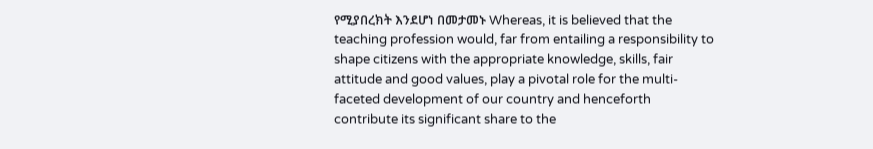የሚያበረክት እንደሆነ በመታመኑ Whereas, it is believed that the teaching profession would, far from entailing a responsibility to shape citizens with the appropriate knowledge, skills, fair attitude and good values, play a pivotal role for the multi-faceted development of our country and henceforth contribute its significant share to the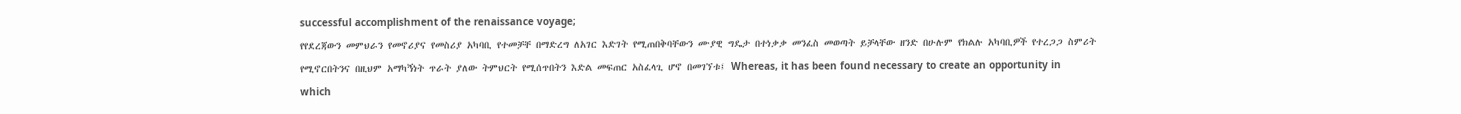successful accomplishment of the renaissance voyage;
የየደረጃውን መምህራን የመኖሪያና የመስሪያ አካባቢ የተመቻቸ በማድረግ ለአገር እድገት የሚጠበቅባቸውን ሙያዊ ግዴታ በተነቃቃ መንፈስ መወጣት ይቻላቸው ዘንድ በሁሉም የክልሉ አካባቢዎች የተረጋጋ ስምሪት የሚኖርበትንና በዚህም አማካኝነት ጥራት ያለው ትምህርት የሚሰጥበትን እድል መፍጠር አስፈላጊ ሆኖ በመገኘቱ፤ Whereas, it has been found necessary to create an opportunity in which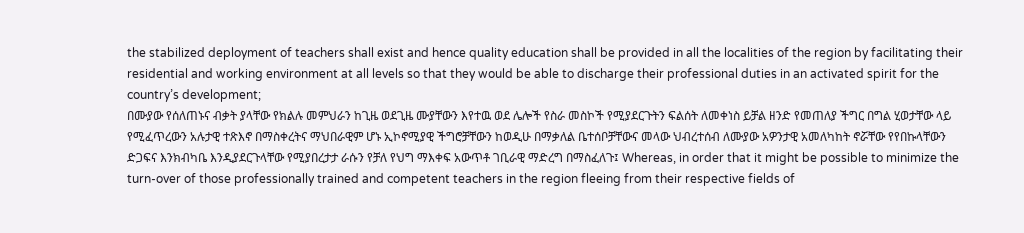the stabilized deployment of teachers shall exist and hence quality education shall be provided in all the localities of the region by facilitating their residential and working environment at all levels so that they would be able to discharge their professional duties in an activated spirit for the country’s development;
በሙያው የሰለጠኑና ብቃት ያላቸው የክልሉ መምህራን ከጊዜ ወደጊዜ ሙያቸውን እየተዉ ወደ ሌሎች የስራ መስኮች የሚያደርጉትን ፍልሰት ለመቀነስ ይቻል ዘንድ የመጠለያ ችግር በግል ሂወታቸው ላይ የሚፈጥረውን አሉታዊ ተጽእኖ በማስቀረትና ማህበራዊም ሆኑ ኢኮኖሚያዊ ችግሮቻቸውን ከወዲሁ በማቃለል ቤተሰቦቻቸውና መላው ህብረተሰብ ለሙያው አዎንታዊ አመለካከት ኖሯቸው የየበኩላቸውን ድጋፍና እንክብካቤ እንዲያደርጉላቸው የሚያበረታታ ራሱን የቻለ የህግ ማእቀፍ አውጥቶ ገቢራዊ ማድረግ በማስፈለጉ፤ Whereas, in order that it might be possible to minimize the turn-over of those professionally trained and competent teachers in the region fleeing from their respective fields of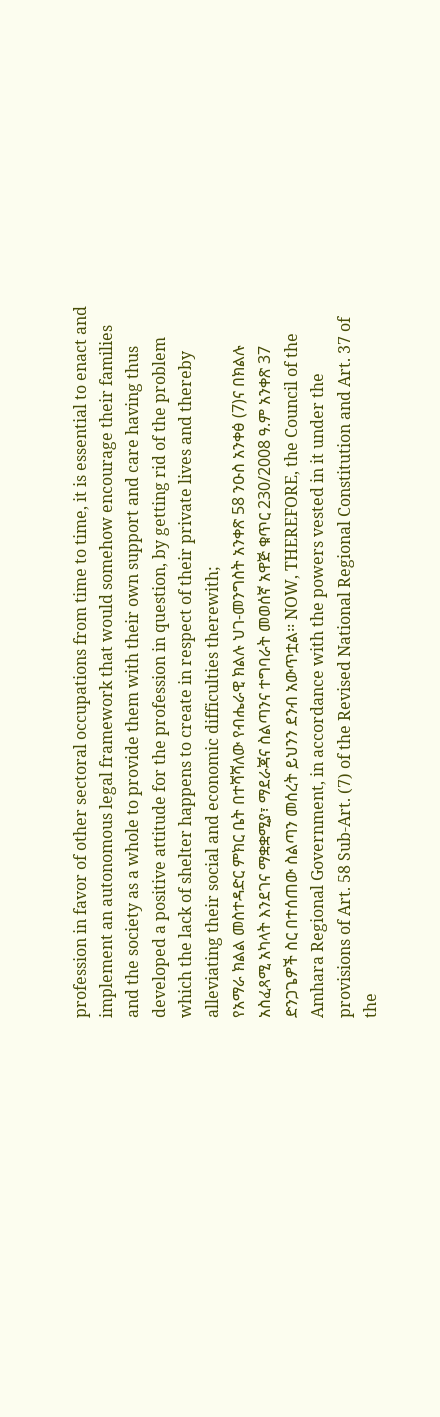profession in favor of other sectoral occupations from time to time, it is essential to enact and implement an autonomous legal framework that would somehow encourage their families and the society as a whole to provide them with their own support and care having thus developed a positive attitude for the profession in question, by getting rid of the problem which the lack of shelter happens to create in respect of their private lives and thereby alleviating their social and economic difficulties therewith;
የአማራ ክልል መስተዳድር ምክር ቤት በተሻሻለው የብሔራዊ ክልሉ ህገ-መንግስት አንቀጽ 58 ንዑስ አንቀፅ (7)ና በክልሉ አስፈጻሚ አካላት እንደገና ማቋቋሚያ፣ ማደራጃና ስልጣንና ተግባራት መወሰኛ አዋጅ ቁጥር 230/2008 ዓ.ም አንቀጽ 37 ድንጋጌዎች ስር በተሰጠው ስልጣን መሰረት ይህንን ደንብ አውጥቷል፡፡ NOW, THEREFORE, the Council of the Amhara Regional Government, in accordance with the powers vested in it under the provisions of Art. 58 Sub-Art. (7) of the Revised National Regional Constitution and Art. 37 of the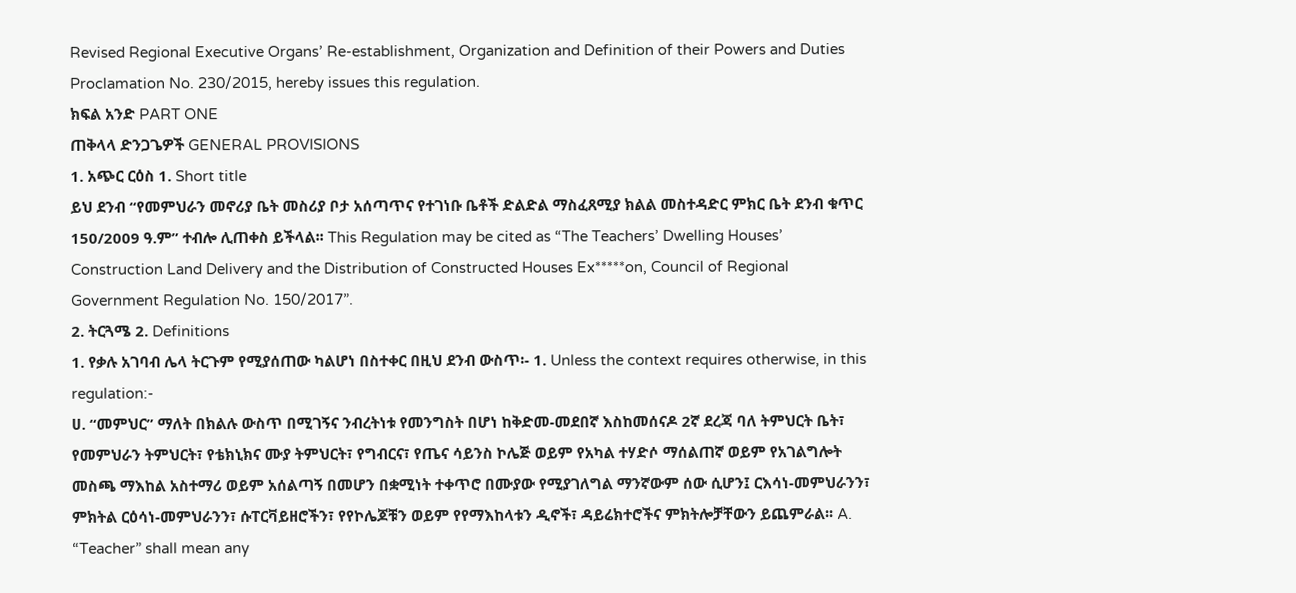Revised Regional Executive Organs’ Re-establishment, Organization and Definition of their Powers and Duties Proclamation No. 230/2015, hereby issues this regulation.
ክፍል አንድ PART ONE
ጠቅላላ ድንጋጌዎች GENERAL PROVISIONS
1. አጭር ርዕስ 1. Short title
ይህ ደንብ “የመምህራን መኖሪያ ቤት መስሪያ ቦታ አሰጣጥና የተገነቡ ቤቶች ድልድል ማስፈጸሚያ ክልል መስተዳድር ምክር ቤት ደንብ ቁጥር 150/2009 ዓ.ም” ተብሎ ሊጠቀስ ይችላል፡፡ This Regulation may be cited as “The Teachers’ Dwelling Houses’ Construction Land Delivery and the Distribution of Constructed Houses Ex*****on, Council of Regional Government Regulation No. 150/2017”.
2. ትርጓሜ 2. Definitions
1. የቃሉ አገባብ ሌላ ትርጉም የሚያሰጠው ካልሆነ በስተቀር በዚህ ደንብ ውስጥ፡- 1. Unless the context requires otherwise, in this regulation:-
ሀ. “መምህር” ማለት በክልሉ ውስጥ በሚገኝና ንብረትነቱ የመንግስት በሆነ ከቅድመ-መደበኛ እስከመሰናዶ 2ኛ ደረጃ ባለ ትምህርት ቤት፣ የመምህራን ትምህርት፣ የቴክኒክና ሙያ ትምህርት፣ የግብርና፣ የጤና ሳይንስ ኮሌጅ ወይም የአካል ተሃድሶ ማሰልጠኛ ወይም የአገልግሎት መስጫ ማእከል አስተማሪ ወይም አሰልጣኝ በመሆን በቋሚነት ተቀጥሮ በሙያው የሚያገለግል ማንኛውም ሰው ሲሆን፤ ርእሳነ-መምህራንን፣ ምክትል ርዕሳነ-መምህራንን፣ ሱፐርቫይዘሮችን፣ የየኮሌጆቹን ወይም የየማእከላቱን ዲኖች፣ ዳይሬክተሮችና ምክትሎቻቸውን ይጨምራል፡፡ A. “Teacher” shall mean any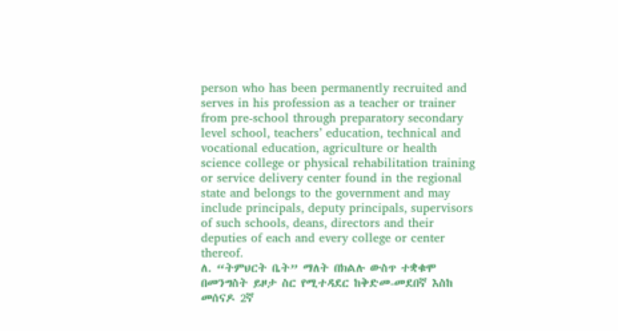person who has been permanently recruited and serves in his profession as a teacher or trainer from pre-school through preparatory secondary level school, teachers’ education, technical and vocational education, agriculture or health science college or physical rehabilitation training or service delivery center found in the regional state and belongs to the government and may include principals, deputy principals, supervisors of such schools, deans, directors and their deputies of each and every college or center thereof.
ለ. “ትምህርት ቤት” ማለት በክልሉ ውስጥ ተቋቁሞ በመንግስት ይዞታ ስር የሚተዳደር ከቅድመ-መደበኛ እስከ መሰናዶ 2ኛ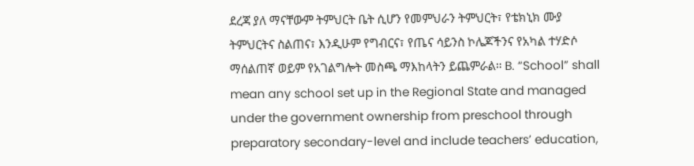ደረጃ ያለ ማናቸውም ትምህርት ቤት ሲሆን የመምህራን ትምህርት፣ የቴክኒክ ሙያ ትምህርትና ስልጠና፣ እንዲሁም የግብርና፣ የጤና ሳይንስ ኮሌጆችንና የአካል ተሃድሶ ማሰልጠኛ ወይም የአገልግሎት መስጫ ማእከላትን ይጨምራል፡፡ B. “School” shall mean any school set up in the Regional State and managed under the government ownership from preschool through preparatory secondary-level and include teachers’ education,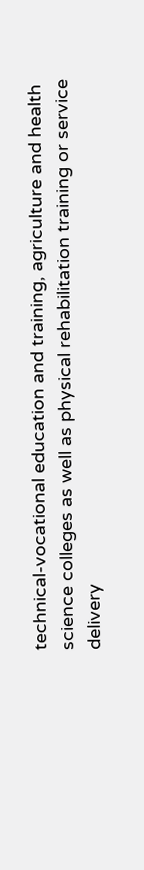technical-vocational education and training, agriculture and health science colleges as well as physical rehabilitation training or service delivery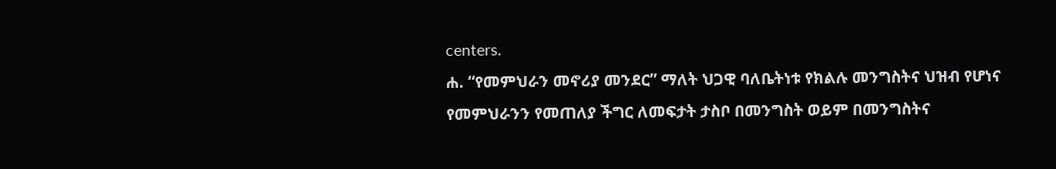centers.
ሐ. “የመምህራን መኖሪያ መንደር” ማለት ህጋዊ ባለቤትነቱ የክልሉ መንግስትና ህዝብ የሆነና የመምህራንን የመጠለያ ችግር ለመፍታት ታስቦ በመንግስት ወይም በመንግስትና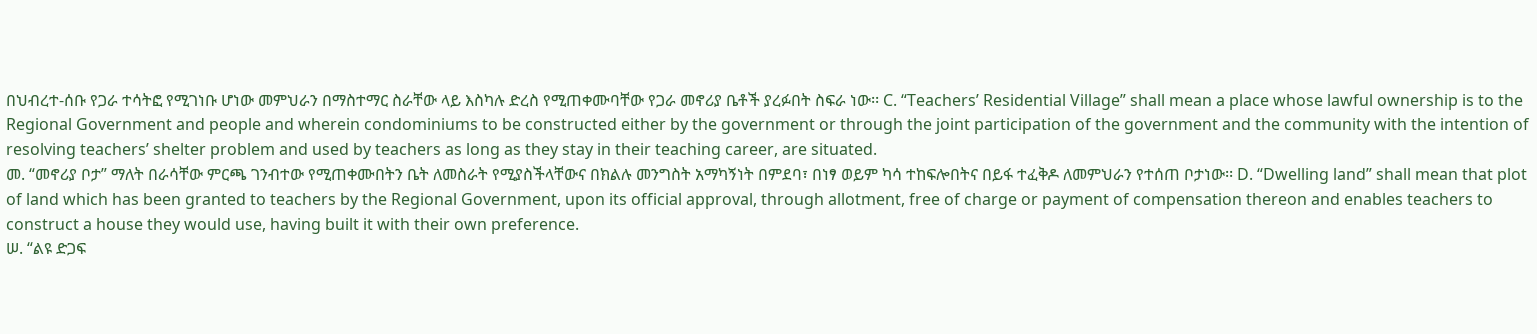በህብረተ-ሰቡ የጋራ ተሳትፎ የሚገነቡ ሆነው መምህራን በማስተማር ስራቸው ላይ እስካሉ ድረስ የሚጠቀሙባቸው የጋራ መኖሪያ ቤቶች ያረፉበት ስፍራ ነው፡፡ C. “Teachers’ Residential Village” shall mean a place whose lawful ownership is to the Regional Government and people and wherein condominiums to be constructed either by the government or through the joint participation of the government and the community with the intention of resolving teachers’ shelter problem and used by teachers as long as they stay in their teaching career, are situated.
መ. “መኖሪያ ቦታ” ማለት በራሳቸው ምርጫ ገንብተው የሚጠቀሙበትን ቤት ለመስራት የሚያስችላቸውና በክልሉ መንግስት አማካኝነት በምደባ፣ በነፃ ወይም ካሳ ተከፍሎበትና በይፋ ተፈቅዶ ለመምህራን የተሰጠ ቦታነው፡፡ D. “Dwelling land” shall mean that plot of land which has been granted to teachers by the Regional Government, upon its official approval, through allotment, free of charge or payment of compensation thereon and enables teachers to construct a house they would use, having built it with their own preference.
ሠ. “ልዩ ድጋፍ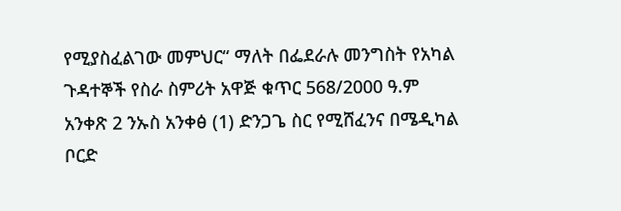የሚያስፈልገው መምህር“ ማለት በፌደራሉ መንግስት የአካል ጉዳተኞች የስራ ስምሪት አዋጅ ቁጥር 568/2000 ዓ.ም አንቀጽ 2 ንኡስ አንቀፅ (1) ድንጋጌ ስር የሚሸፈንና በሜዲካል ቦርድ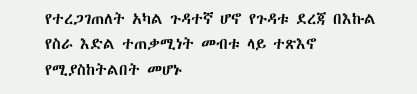የተረጋገጠለት አካል ጉዳተኛ ሆኖ የጉዳቱ ደረጃ በእኩል የስራ እድል ተጠቃሚነት መብቱ ላይ ተጽእኖ የሚያስከትልበት መሆኑ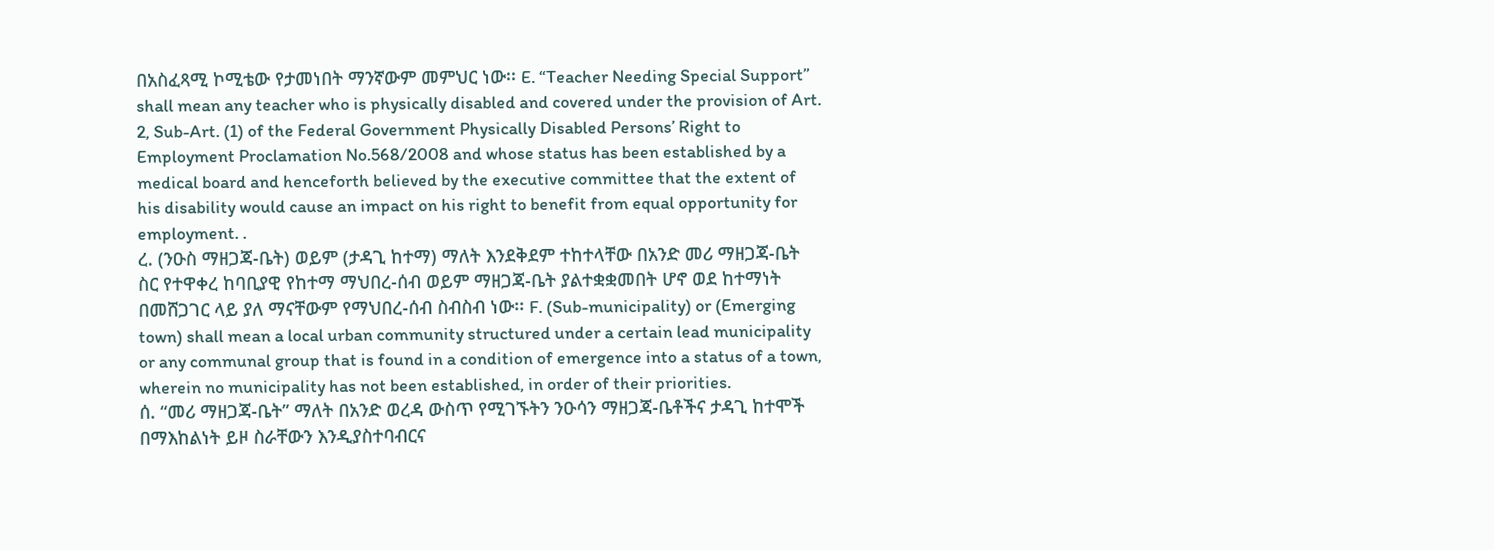በአስፈጻሚ ኮሚቴው የታመነበት ማንኛውም መምህር ነው፡፡ E. “Teacher Needing Special Support” shall mean any teacher who is physically disabled and covered under the provision of Art. 2, Sub-Art. (1) of the Federal Government Physically Disabled Persons’ Right to Employment Proclamation No.568/2008 and whose status has been established by a medical board and henceforth believed by the executive committee that the extent of his disability would cause an impact on his right to benefit from equal opportunity for employment. .
ረ. (ንዑስ ማዘጋጃ-ቤት) ወይም (ታዳጊ ከተማ) ማለት እንደቅደም ተከተላቸው በአንድ መሪ ማዘጋጃ-ቤት ስር የተዋቀረ ከባቢያዊ የከተማ ማህበረ-ሰብ ወይም ማዘጋጃ-ቤት ያልተቋቋመበት ሆኖ ወደ ከተማነት በመሸጋገር ላይ ያለ ማናቸውም የማህበረ-ሰብ ስብስብ ነው፡፡ F. (Sub-municipality) or (Emerging town) shall mean a local urban community structured under a certain lead municipality or any communal group that is found in a condition of emergence into a status of a town, wherein no municipality has not been established, in order of their priorities.
ሰ. “መሪ ማዘጋጃ-ቤት” ማለት በአንድ ወረዳ ውስጥ የሚገኙትን ንዑሳን ማዘጋጃ-ቤቶችና ታዳጊ ከተሞች በማእከልነት ይዞ ስራቸውን እንዲያስተባብርና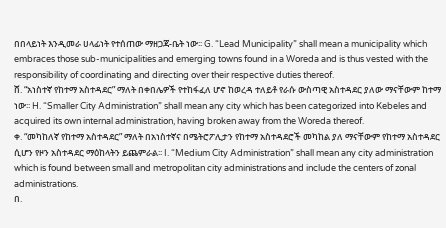በበላይነት እንዲመራ ሀላፊነት የተሰጠው ማዘጋጃ-ቤት ነው፡፡ G. “Lead Municipality” shall mean a municipality which embraces those sub-municipalities and emerging towns found in a Woreda and is thus vested with the responsibility of coordinating and directing over their respective duties thereof.
ሸ. “አነስተኛ የከተማ አስተዳደር” ማለት በቀበሌዎች የተከፋፈለ ሆኖ ከወረዳ ተለይቶ የራሱ ውስጣዊ አስተዳደር ያለው ማናቸውም ከተማ ነው፡፡ H. “Smaller City Administration” shall mean any city which has been categorized into Kebeles and acquired its own internal administration, having broken away from the Woreda thereof.
ቀ. “መካከለኛ የከተማ አስተዳደር” ማለት በአነስተኛና በሜትሮፖሊታን የከተማ አስተዳደሮች መካከል ያለ ማናቸውም የከተማ አስተዳደር ሲሆን የዞን አስተዳደር ማዕከላትን ይጨምራል፡፡ I. “Medium City Administration” shall mean any city administration which is found between small and metropolitan city administrations and include the centers of zonal administrations.
በ.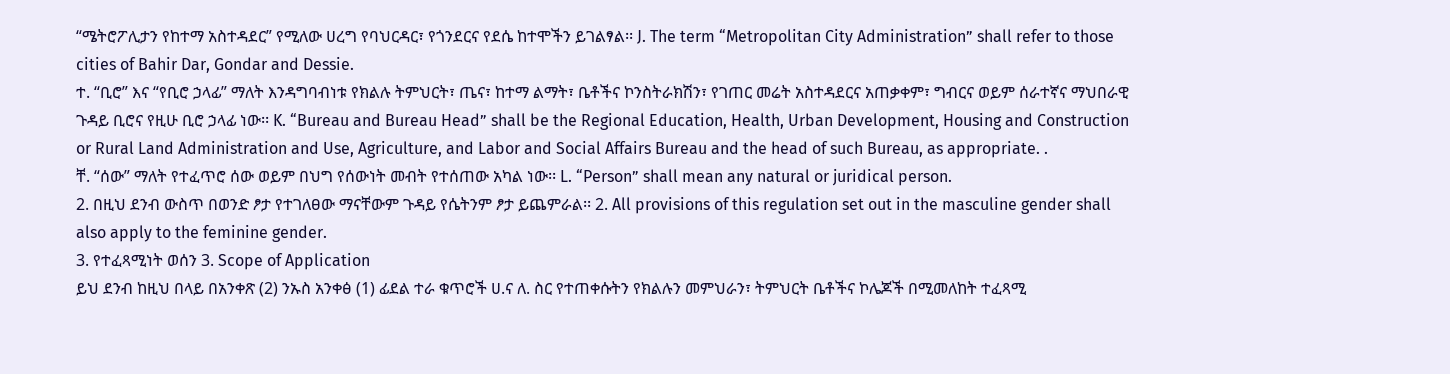“ሜትሮፖሊታን የከተማ አስተዳደር” የሚለው ሀረግ የባህርዳር፣ የጎንደርና የደሴ ከተሞችን ይገልፃል፡፡ J. The term “Metropolitan City Administration” shall refer to those cities of Bahir Dar, Gondar and Dessie.
ተ. “ቢሮ” እና “የቢሮ ኃላፊ” ማለት እንዳግባብነቱ የክልሉ ትምህርት፣ ጤና፣ ከተማ ልማት፣ ቤቶችና ኮንስትራክሽን፣ የገጠር መሬት አስተዳደርና አጠቃቀም፣ ግብርና ወይም ሰራተኛና ማህበራዊ ጉዳይ ቢሮና የዚሁ ቢሮ ኃላፊ ነው፡፡ K. “Bureau and Bureau Head” shall be the Regional Education, Health, Urban Development, Housing and Construction or Rural Land Administration and Use, Agriculture, and Labor and Social Affairs Bureau and the head of such Bureau, as appropriate. .
ቸ. “ሰው” ማለት የተፈጥሮ ሰው ወይም በህግ የሰውነት መብት የተሰጠው አካል ነው፡፡ L. “Person” shall mean any natural or juridical person.
2. በዚህ ደንብ ውስጥ በወንድ ፆታ የተገለፀው ማናቸውም ጉዳይ የሴትንም ፆታ ይጨምራል፡፡ 2. All provisions of this regulation set out in the masculine gender shall also apply to the feminine gender.
3. የተፈጻሚነት ወሰን 3. Scope of Application
ይህ ደንብ ከዚህ በላይ በአንቀጽ (2) ንኡስ አንቀፅ (1) ፊደል ተራ ቁጥሮች ሀ.ና ለ. ስር የተጠቀሱትን የክልሉን መምህራን፣ ትምህርት ቤቶችና ኮሌጆች በሚመለከት ተፈጻሚ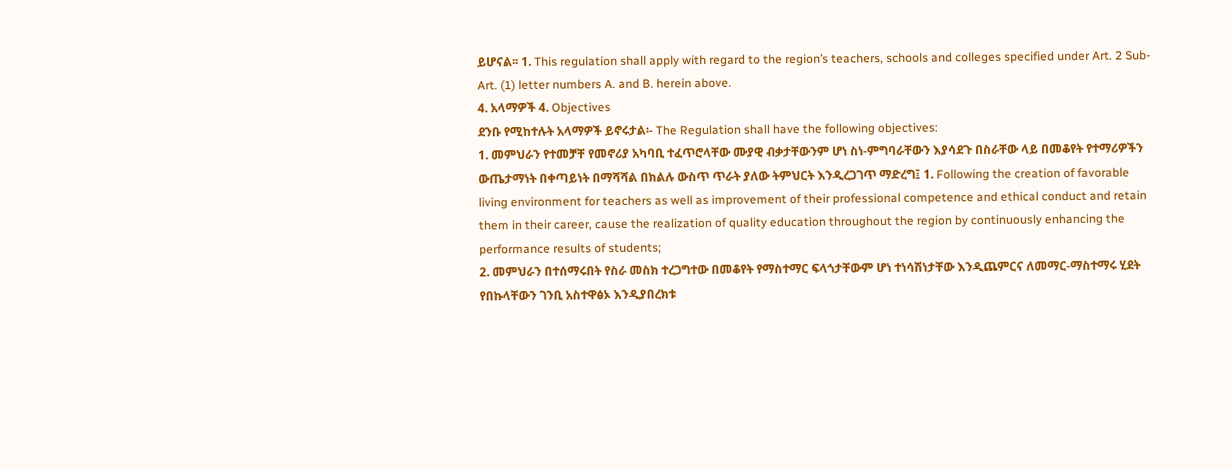ይሆናል፡፡ 1. This regulation shall apply with regard to the region’s teachers, schools and colleges specified under Art. 2 Sub-Art. (1) letter numbers A. and B. herein above.
4. አላማዎች 4. Objectives
ደንቡ የሚከተሉት አላማዎች ይኖሩታል፡- The Regulation shall have the following objectives:
1. መምህራን የተመቻቸ የመኖሪያ አካባቢ ተፈጥሮላቸው ሙያዊ ብቃታቸውንም ሆነ ስነ-ምግባራቸውን እያሳደጉ በስራቸው ላይ በመቆየት የተማሪዎችን ውጤታማነት በቀጣይነት በማሻሻል በክልሉ ውስጥ ጥራት ያለው ትምህርት እንዲረጋገጥ ማድረግ፤ 1. Following the creation of favorable living environment for teachers as well as improvement of their professional competence and ethical conduct and retain them in their career, cause the realization of quality education throughout the region by continuously enhancing the performance results of students;
2. መምህራን በተሰማሩበት የስራ መስክ ተረጋግተው በመቆየት የማስተማር ፍላጎታቸውም ሆነ ተነሳሽነታቸው እንዲጨምርና ለመማር-ማስተማሩ ሂደት የበኩላቸውን ገንቢ አስተዋፅኦ እንዲያበረክቱ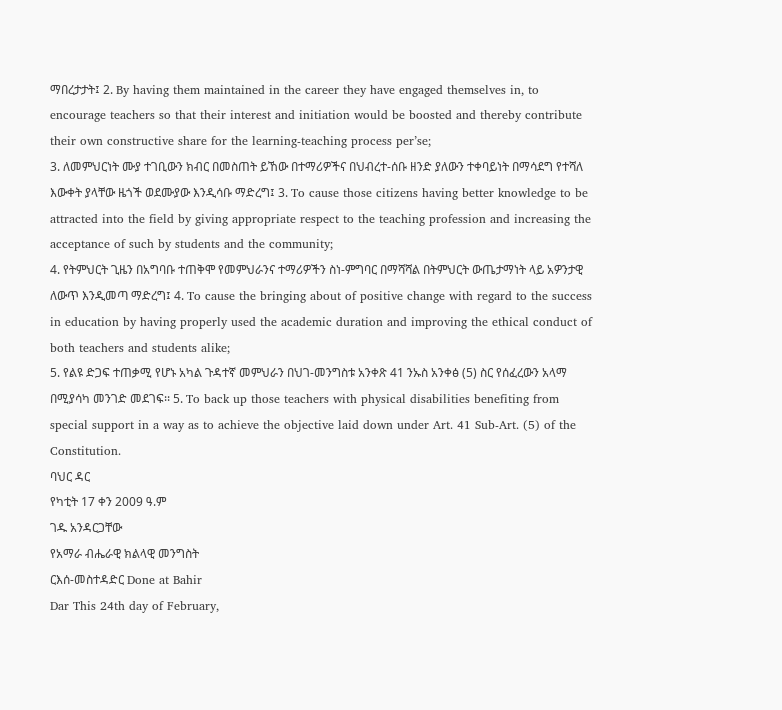ማበረታታት፤ 2. By having them maintained in the career they have engaged themselves in, to encourage teachers so that their interest and initiation would be boosted and thereby contribute their own constructive share for the learning-teaching process per’se;
3. ለመምህርነት ሙያ ተገቢውን ክብር በመስጠት ይኸው በተማሪዎችና በህብረተ-ሰቡ ዘንድ ያለውን ተቀባይነት በማሳደግ የተሻለ እውቀት ያላቸው ዜጎች ወደሙያው እንዲሳቡ ማድረግ፤ 3. To cause those citizens having better knowledge to be attracted into the field by giving appropriate respect to the teaching profession and increasing the acceptance of such by students and the community;
4. የትምህርት ጊዜን በአግባቡ ተጠቅሞ የመምህራንና ተማሪዎችን ስነ-ምግባር በማሻሻል በትምህርት ውጤታማነት ላይ አዎንታዊ ለውጥ እንዲመጣ ማድረግ፤ 4. To cause the bringing about of positive change with regard to the success in education by having properly used the academic duration and improving the ethical conduct of both teachers and students alike;
5. የልዩ ድጋፍ ተጠቃሚ የሆኑ አካል ጉዳተኛ መምህራን በህገ-መንግስቱ አንቀጽ 41 ንኡስ አንቀፅ (5) ስር የሰፈረውን አላማ በሚያሳካ መንገድ መደገፍ፡፡ 5. To back up those teachers with physical disabilities benefiting from special support in a way as to achieve the objective laid down under Art. 41 Sub-Art. (5) of the Constitution.
ባህር ዳር
የካቲት 17 ቀን 2009 ዓ.ም
ገዱ አንዳርጋቸው
የአማራ ብሔራዊ ክልላዊ መንግስት
ርእሰ-መስተዳድር Done at Bahir
Dar This 24th day of February,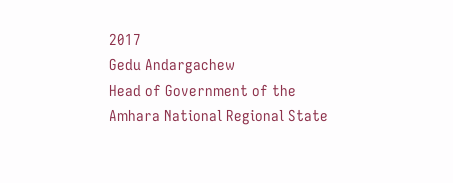2017
Gedu Andargachew
Head of Government of the Amhara National Regional State